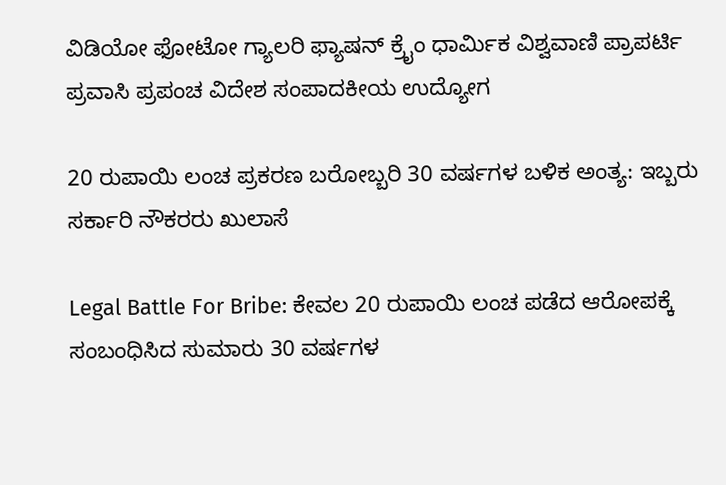ವಿಡಿಯೋ ಫೋಟೋ ಗ್ಯಾಲರಿ ಫ್ಯಾಷನ್ ಕ್ರೈಂ ಧಾರ್ಮಿಕ ವಿಶ್ವವಾಣಿ ಪ್ರಾಪರ್ಟಿ ಪ್ರವಾಸಿ ಪ್ರಪಂಚ ವಿದೇಶ ಸಂಪಾದಕೀಯ ಉದ್ಯೋಗ

20 ರುಪಾಯಿ ಲಂಚ ಪ್ರಕರಣ ಬರೋಬ್ಬರಿ 30 ವರ್ಷಗಳ ಬಳಿಕ ಅಂತ್ಯ: ಇಬ್ಬರು ಸರ್ಕಾರಿ ನೌಕರರು ಖುಲಾಸೆ

Legal Battle For Bribe: ಕೇವಲ 20 ರುಪಾಯಿ ಲಂಚ ಪಡೆದ ಆರೋಪಕ್ಕೆ ಸಂಬಂಧಿಸಿದ ಸುಮಾರು 30 ವರ್ಷಗಳ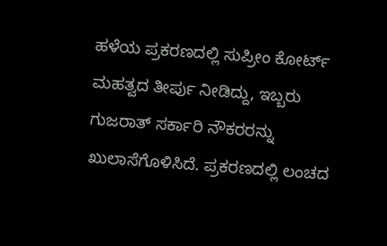ಹಳೆಯ ಪ್ರಕರಣದಲ್ಲಿ ಸುಪ್ರೀಂ ಕೋರ್ಟ್ ಮಹತ್ವದ ತೀರ್ಪು ನೀಡಿದ್ದು, ಇಬ್ಬರು ಗುಜರಾತ್ ಸರ್ಕಾರಿ ನೌಕರರನ್ನು ಖುಲಾಸೆಗೊಳಿಸಿದೆ. ಪ್ರಕರಣದಲ್ಲಿ ಲಂಚದ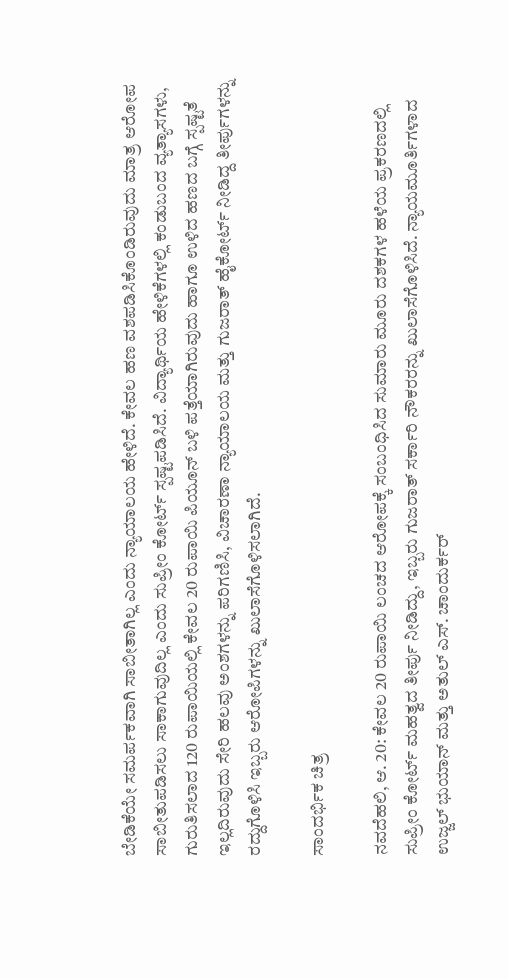ಬೇಡಿಕೆಯೇ ಸಮರ್ಪಕವಾಗಿ ಸಾಬೀತಾಗಿಲ್ಲ ಎಂದು ನ್ಯಾಯಾಲಯ ಹೇಳಿದೆ. ಕೇವಲ ಹಣ ವಶಪಡಿಸಿಕೊಂಡಿರುವುದು ಮಾತ್ರ ಆರೋಪ ಸಾಬೀತುಪಡಿಸಲು ಸಾಕಾಗುವುದಿಲ್ಲ ಎಂದು ಸುಪ್ರೀಂ ಕೋರ್ಟ್ ಸ್ಪಷ್ಟಪಡಿಸಿದೆ. ವಿದ್ಯಾರ್ಥಿಯ ಹೇಳಿಕೆಗಳಲ್ಲಿ ಕಂಡುಬಂದ ವ್ಯತ್ಯಾಸಗಳು, ಗುರುತಿಸಲಾದ 120 ರುಪಾಯಿಯಲ್ಲಿ ಕೇವಲ 20 ರುಪಾಯಿ ಪಿಯೂನ್ ಬಳಿ ಪತ್ತೆಯಾಗಿರುವುದು ಹಾಗೂ ಉಳಿದ ಹಣದ ಬಗ್ಗೆ ಸ್ಪಷ್ಟತೆ ಇಲ್ಲದಿರುವುದು ಸೇರಿ ಹಲವು ಅಂಶಗಳನ್ನು ಪರಿಗಣಿಸಿ, ವಿಚಾರಣಾ ನ್ಯಾಯಾಲಯ ಮತ್ತು ಗುಜರಾತ್ ಹೈಕೋರ್ಟ್ ನೀಡಿದ್ದ ತೀರ್ಪುಗಳನ್ನು ರದ್ದುಗೊಳಿಸಿ ಇಬ್ಬರು ಆರೋಪಿಗಳನ್ನು ಖುಲಾಸೆಗೊಳಿಸಲಾಗಿದೆ.

ಸಾಂದರ್ಭಿಕ ಚಿತ್ರ

ನವದೆಹಲಿ, ಆ. 20: ಕೇವಲ 20 ರುಪಾಯಿ ಲಂಚದ ಆರೋಪಕ್ಕೆ ಸಂಬಂಧಿಸಿದ ಸುಮಾರು ಮೂರು ದಶಕಗಳ ಹಳೆಯ ಪ್ರಕರಣದಲ್ಲಿ ಸುಪ್ರೀಂ ಕೋರ್ಟ್ ಮಹತ್ವದ ತೀರ್ಪು ನೀಡಿದ್ದು, ಇಬ್ಬರು ಗುಜರಾತ್ ಸರ್ಕಾರಿ ನೌಕರರನ್ನು ಖುಲಾಸೆಗೊಳಿಸಿದೆ. ನ್ಯಾಯಮೂರ್ತಿಗಳಾದ ಉಜ್ಜಲ್ ಭುಯಾನ್ ಮತ್ತು ಅತುಲ್ ಎಸ್. ಚಾಂದುರ್ಕರ್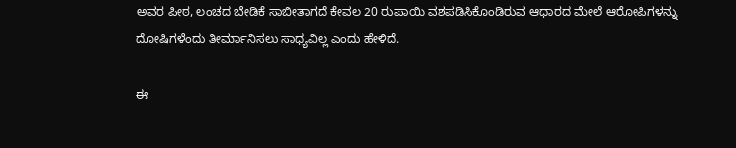ಅವರ ಪೀಠ, ಲಂಚದ ಬೇಡಿಕೆ ಸಾಬೀತಾಗದೆ ಕೇವಲ 20 ರುಪಾಯಿ ವಶಪಡಿಸಿಕೊಂಡಿರುವ ಆಧಾರದ ಮೇಲೆ ಆರೋಪಿಗಳನ್ನು ದೋಷಿಗಳೆಂದು ತೀರ್ಮಾನಿಸಲು ಸಾಧ್ಯವಿಲ್ಲ ಎಂದು ಹೇಳಿದೆ.

ಈ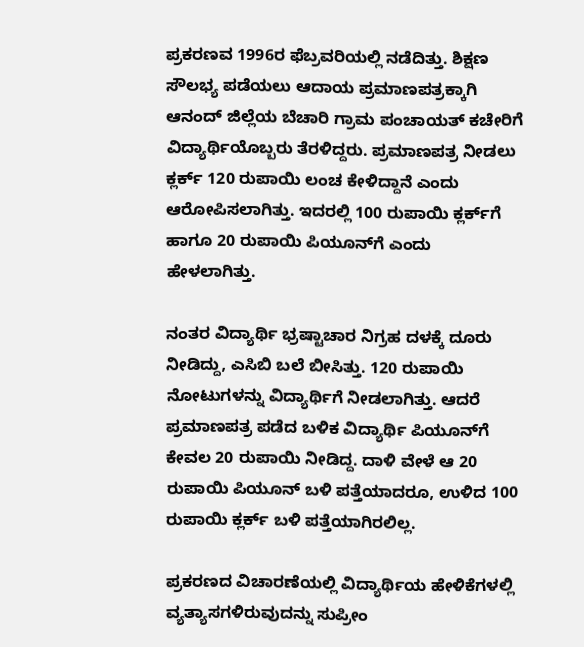ಪ್ರಕರಣವ 1996ರ ಫೆಬ್ರವರಿಯಲ್ಲಿ ನಡೆದಿತ್ತು. ಶಿಕ್ಷಣ ಸೌಲಭ್ಯ ಪಡೆಯಲು ಆದಾಯ ಪ್ರಮಾಣಪತ್ರಕ್ಕಾಗಿ ಆನಂದ್ ಜಿಲ್ಲೆಯ ಬೆಚಾರಿ ಗ್ರಾಮ ಪಂಚಾಯತ್ ಕಚೇರಿಗೆ ವಿದ್ಯಾರ್ಥಿಯೊಬ್ಬರು ತೆರಳಿದ್ದರು. ಪ್ರಮಾಣಪತ್ರ ನೀಡಲು ಕ್ಲರ್ಕ್ 120 ರುಪಾಯಿ ಲಂಚ ಕೇಳಿದ್ದಾನೆ ಎಂದು ಆರೋಪಿಸಲಾಗಿತ್ತು. ಇದರಲ್ಲಿ 100 ರುಪಾಯಿ ಕ್ಲರ್ಕ್‌ಗೆ ಹಾಗೂ 20 ರುಪಾಯಿ ಪಿಯೂನ್‌ಗೆ ಎಂದು ಹೇಳಲಾಗಿತ್ತು.

ನಂತರ ವಿದ್ಯಾರ್ಥಿ ಭ್ರಷ್ಟಾಚಾರ ನಿಗ್ರಹ ದಳಕ್ಕೆ ದೂರು ನೀಡಿದ್ದು, ಎಸಿಬಿ ಬಲೆ ಬೀಸಿತ್ತು. 120 ರುಪಾಯಿ ನೋಟುಗಳನ್ನು ವಿದ್ಯಾರ್ಥಿಗೆ ನೀಡಲಾಗಿತ್ತು. ಆದರೆ ಪ್ರಮಾಣಪತ್ರ ಪಡೆದ ಬಳಿಕ ವಿದ್ಯಾರ್ಥಿ ಪಿಯೂನ್‌ಗೆ ಕೇವಲ 20 ರುಪಾಯಿ ನೀಡಿದ್ದ. ದಾಳಿ ವೇಳೆ ಆ 20 ರುಪಾಯಿ ಪಿಯೂನ್ ಬಳಿ ಪತ್ತೆಯಾದರೂ, ಉಳಿದ 100 ರುಪಾಯಿ ಕ್ಲರ್ಕ್ ಬಳಿ ಪತ್ತೆಯಾಗಿರಲಿಲ್ಲ.

ಪ್ರಕರಣದ ವಿಚಾರಣೆಯಲ್ಲಿ ವಿದ್ಯಾರ್ಥಿಯ ಹೇಳಿಕೆಗಳಲ್ಲಿ ವ್ಯತ್ಯಾಸಗಳಿರುವುದನ್ನು ಸುಪ್ರೀಂ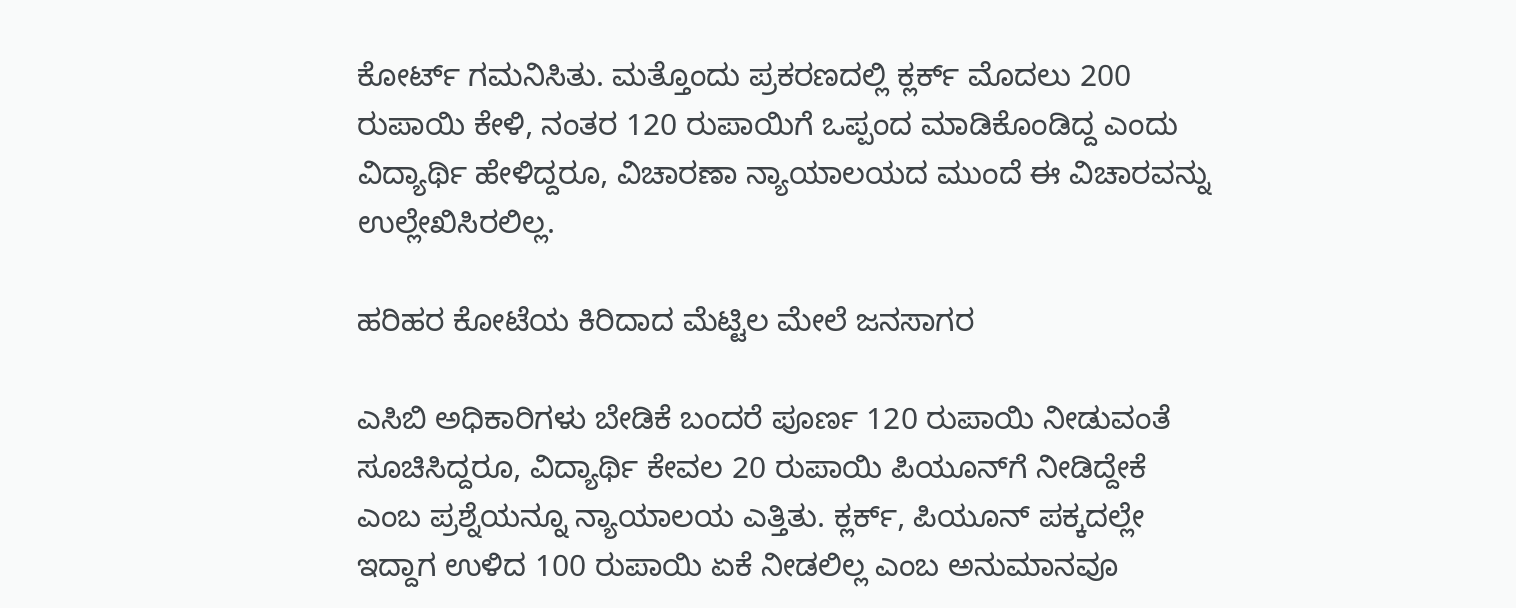ಕೋರ್ಟ್ ಗಮನಿಸಿತು. ಮತ್ತೊಂದು ಪ್ರಕರಣದಲ್ಲಿ ಕ್ಲರ್ಕ್ ಮೊದಲು 200 ರುಪಾಯಿ ಕೇಳಿ, ನಂತರ 120 ರುಪಾಯಿಗೆ ಒಪ್ಪಂದ ಮಾಡಿಕೊಂಡಿದ್ದ ಎಂದು ವಿದ್ಯಾರ್ಥಿ ಹೇಳಿದ್ದರೂ, ವಿಚಾರಣಾ ನ್ಯಾಯಾಲಯದ ಮುಂದೆ ಈ ವಿಚಾರವನ್ನು ಉಲ್ಲೇಖಿಸಿರಲಿಲ್ಲ.

ಹರಿಹರ ಕೋಟೆಯ ಕಿರಿದಾದ ಮೆಟ್ಟಿಲ ಮೇಲೆ ಜನಸಾಗರ

ಎಸಿಬಿ ಅಧಿಕಾರಿಗಳು ಬೇಡಿಕೆ ಬಂದರೆ ಪೂರ್ಣ 120 ರುಪಾಯಿ ನೀಡುವಂತೆ ಸೂಚಿಸಿದ್ದರೂ, ವಿದ್ಯಾರ್ಥಿ ಕೇವಲ 20 ರುಪಾಯಿ ಪಿಯೂನ್‌ಗೆ ನೀಡಿದ್ದೇಕೆ ಎಂಬ ಪ್ರಶ್ನೆಯನ್ನೂ ನ್ಯಾಯಾಲಯ ಎತ್ತಿತು. ಕ್ಲರ್ಕ್, ಪಿಯೂನ್ ಪಕ್ಕದಲ್ಲೇ ಇದ್ದಾಗ ಉಳಿದ 100 ರುಪಾಯಿ ಏಕೆ ನೀಡಲಿಲ್ಲ ಎಂಬ ಅನುಮಾನವೂ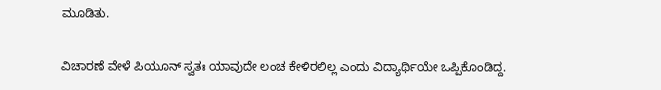ಮೂಡಿತು.

ವಿಚಾರಣೆ ವೇಳೆ ಪಿಯೂನ್ ಸ್ವತಃ ಯಾವುದೇ ಲಂಚ ಕೇಳಿರಲಿಲ್ಲ ಎಂದು ವಿದ್ಯಾರ್ಥಿಯೇ ಒಪ್ಪಿಕೊಂಡಿದ್ದ.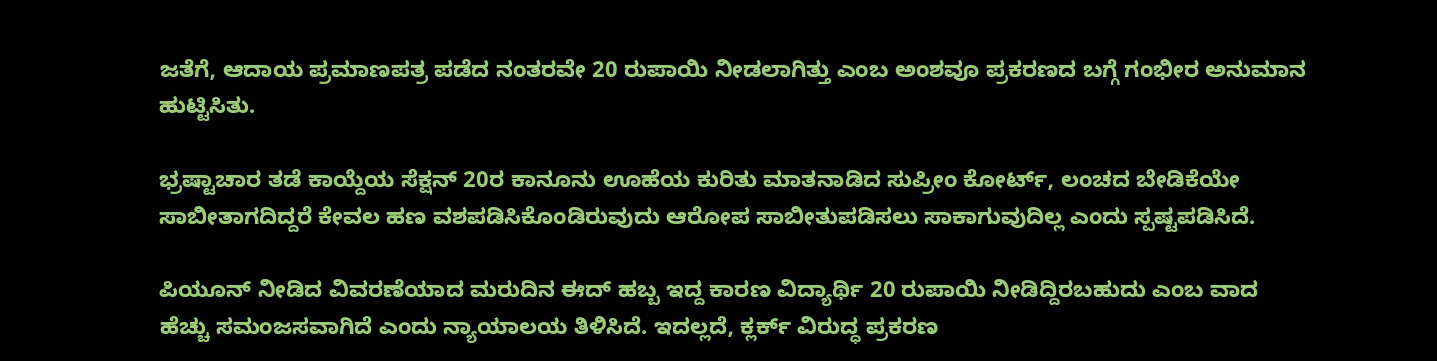ಜತೆಗೆ, ಆದಾಯ ಪ್ರಮಾಣಪತ್ರ ಪಡೆದ ನಂತರವೇ 20 ರುಪಾಯಿ ನೀಡಲಾಗಿತ್ತು ಎಂಬ ಅಂಶವೂ ಪ್ರಕರಣದ ಬಗ್ಗೆ ಗಂಭೀರ ಅನುಮಾನ ಹುಟ್ಟಿಸಿತು.

ಭ್ರಷ್ಟಾಚಾರ ತಡೆ ಕಾಯ್ದೆಯ ಸೆಕ್ಷನ್ 20ರ ಕಾನೂನು ಊಹೆಯ ಕುರಿತು ಮಾತನಾಡಿದ ಸುಪ್ರೀಂ ಕೋರ್ಟ್, ಲಂಚದ ಬೇಡಿಕೆಯೇ ಸಾಬೀತಾಗದಿದ್ದರೆ ಕೇವಲ ಹಣ ವಶಪಡಿಸಿಕೊಂಡಿರುವುದು ಆರೋಪ ಸಾಬೀತುಪಡಿಸಲು ಸಾಕಾಗುವುದಿಲ್ಲ ಎಂದು ಸ್ಪಷ್ಟಪಡಿಸಿದೆ.

ಪಿಯೂನ್ ನೀಡಿದ ವಿವರಣೆಯಾದ ಮರುದಿನ ಈದ್ ಹಬ್ಬ ಇದ್ದ ಕಾರಣ ವಿದ್ಯಾರ್ಥಿ 20 ರುಪಾಯಿ ನೀಡಿದ್ದಿರಬಹುದು ಎಂಬ ವಾದ ಹೆಚ್ಚು ಸಮಂಜಸವಾಗಿದೆ ಎಂದು ನ್ಯಾಯಾಲಯ ತಿಳಿಸಿದೆ. ಇದಲ್ಲದೆ, ಕ್ಲರ್ಕ್ ವಿರುದ್ಧ ಪ್ರಕರಣ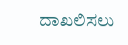ದಾಖಲಿಸಲು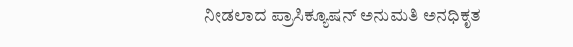ನೀಡಲಾದ ಪ್ರಾಸಿಕ್ಯೂಷನ್ ಅನುಮತಿ ಅನಧಿಕೃತ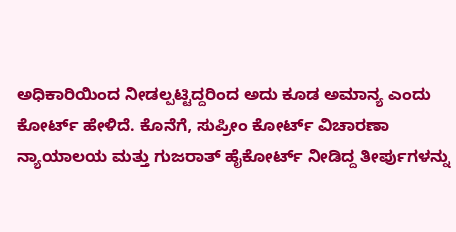ಅಧಿಕಾರಿಯಿಂದ ನೀಡಲ್ಪಟ್ಟಿದ್ದರಿಂದ ಅದು ಕೂಡ ಅಮಾನ್ಯ ಎಂದು ಕೋರ್ಟ್ ಹೇಳಿದೆ. ಕೊನೆಗೆ, ಸುಪ್ರೀಂ ಕೋರ್ಟ್ ವಿಚಾರಣಾ ನ್ಯಾಯಾಲಯ ಮತ್ತು ಗುಜರಾತ್ ಹೈಕೋರ್ಟ್ ನೀಡಿದ್ದ ತೀರ್ಪುಗಳನ್ನು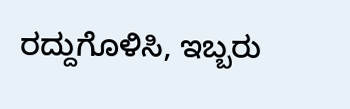ರದ್ದುಗೊಳಿಸಿ, ಇಬ್ಬರು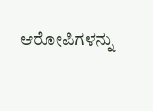ಆರೋಪಿಗಳನ್ನು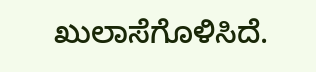ಖುಲಾಸೆಗೊಳಿಸಿದೆ.